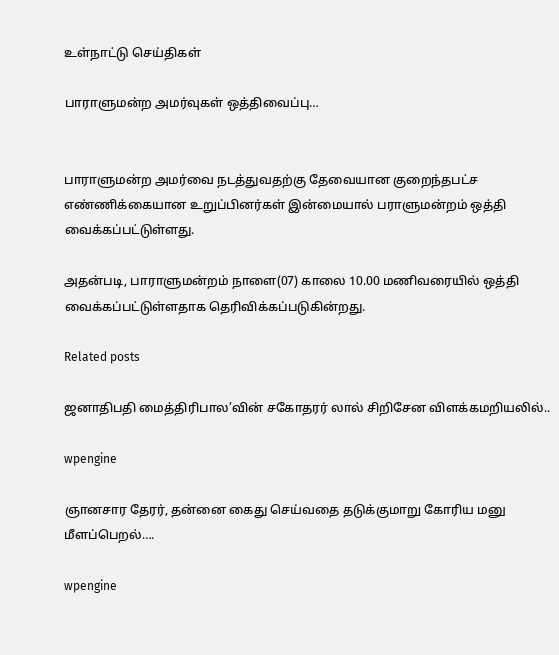உள்நாட்டு செய்திகள்

பாராளுமன்ற அமர்வுகள் ஒத்திவைப்பு…


பாராளுமன்ற அமர்வை நடத்துவதற்கு தேவையான குறைந்தபட்ச எண்ணிக்கையான உறுப்பினர்கள் இன்மையால் பராளுமன்றம் ஒத்தி வைக்கப்பட்டுள்ளது.

அதன்படி, பாராளுமன்றம் நாளை(07) காலை 10.00 மணிவரையில் ஒத்தி வைக்கப்பட்டுள்ளதாக தெரிவிக்கப்படுகின்றது.

Related posts

ஜனாதிபதி மைத்திரிபால’வின் சகோதரர் லால் சிறிசேன விளக்கமறியலில்..

wpengine

ஞானசார தேரர், தன்னை கைது செய்வதை தடுக்குமாறு கோரிய மனு மீளப்பெறல்….

wpengine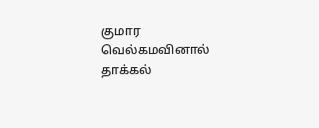குமார வெல்கமவினால் தாக்கல்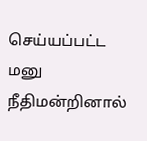செய்யப்பட்ட மனு நீதிமன்றினால்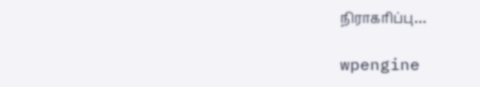நிராகரிப்பு…

wpengine